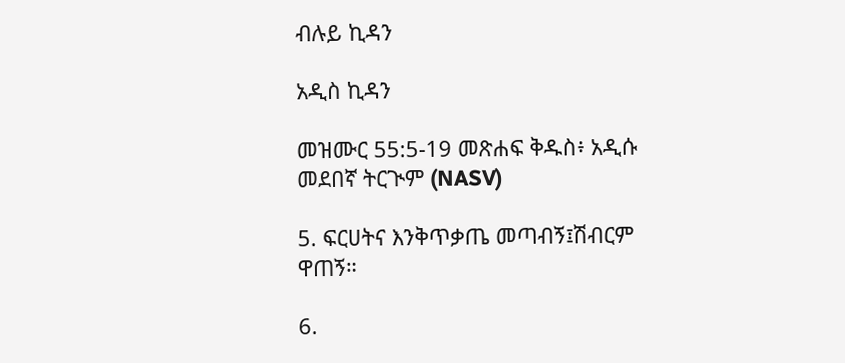ብሉይ ኪዳን

አዲስ ኪዳን

መዝሙር 55:5-19 መጽሐፍ ቅዱስ፥ አዲሱ መደበኛ ትርጒም (NASV)

5. ፍርሀትና እንቅጥቃጤ መጣብኝ፤ሽብርም ዋጠኝ።

6.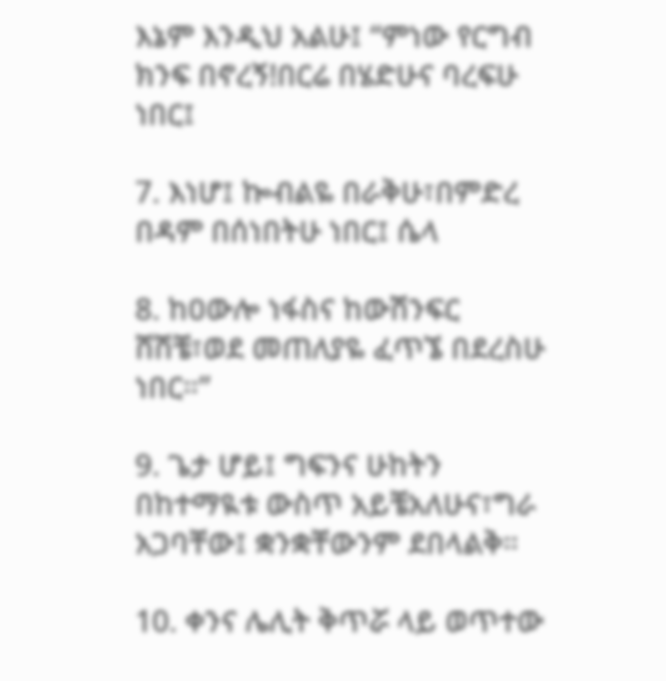እኔም እንዲህ አልሁ፤ “ምነው የርግብ ክንፍ በኖረኝ!በርሬ በሄድሁና ባረፍሁ ነበር፤

7. እነሆ፤ ኰብልዬ በራቅሁ፣በምድረ በዳም በሰነበትሁ ነበር፤ ሴላ

8. ከዐውሎ ነፋስና ከውሽንፍር ሸሽቼ፣ወደ መጠለያዬ ፈጥኜ በደረስሁ ነበር።”

9. ጌታ ሆይ፤ ግፍንና ሁከትን በከተማዪቱ ውስጥ አይቼአለሁና፣ግራ አጋባቸው፤ ቋንቋቸውንም ደበላልቅ።

10. ቀንና ሌሊት ቅጥሯ ላይ ወጥተው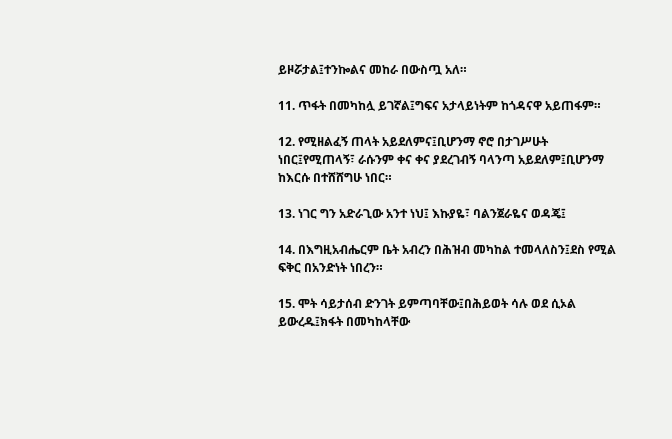ይዞሯታል፤ተንኰልና መከራ በውስጧ አለ።

11. ጥፋት በመካከሏ ይገኛል፤ግፍና አታላይነትም ከጎዳናዋ አይጠፋም።

12. የሚዘልፈኝ ጠላት አይደለምና፤ቢሆንማ ኖሮ በታገሥሁት ነበር፤የሚጠላኝ፣ ራሱንም ቀና ቀና ያደረገብኝ ባላንጣ አይደለም፤ቢሆንማ ከእርሱ በተሸሸግሁ ነበር።

13. ነገር ግን አድራጊው አንተ ነህ፤ እኩያዬ፣ ባልንጀራዬና ወዳጄ፤

14. በእግዚአብሔርም ቤት አብረን በሕዝብ መካከል ተመላለስን፤ደስ የሚል ፍቅር በአንድነት ነበረን።

15. ሞት ሳይታሰብ ድንገት ይምጣባቸው፤በሕይወት ሳሉ ወደ ሲኦል ይውረዱ፤ክፋት በመካከላቸው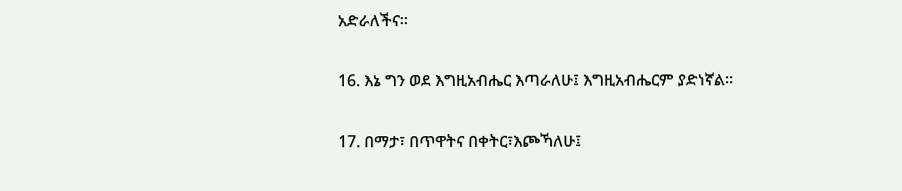አድራለችና።

16. እኔ ግን ወደ እግዚአብሔር እጣራለሁ፤ እግዚአብሔርም ያድነኛል።

17. በማታ፣ በጥዋትና በቀትር፣እጮኻለሁ፤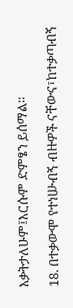እቃትታለሁም፤እርሱም ድምፄን ይሰማል።

18. በተቃውሞ የተነሡብኝ ብዙዎች ናቸውና፣ከተቃጣብኝ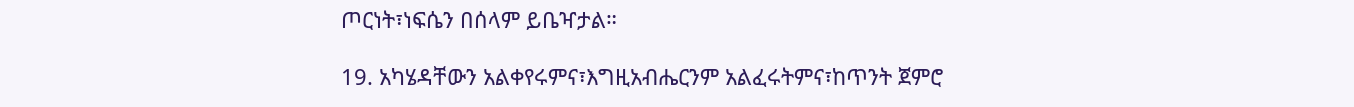ጦርነት፣ነፍሴን በሰላም ይቤዣታል።

19. አካሄዳቸውን አልቀየሩምና፣እግዚአብሔርንም አልፈሩትምና፣ከጥንት ጀምሮ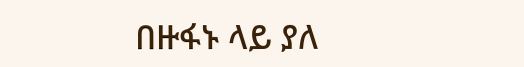በዙፋኑ ላይ ያለ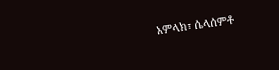አምላክ፣ ሴላሰምቶ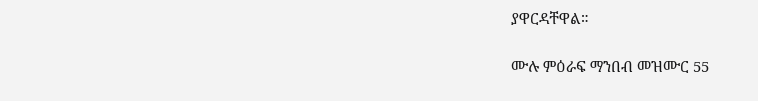ያዋርዳቸዋል።

ሙሉ ምዕራፍ ማንበብ መዝሙር 55